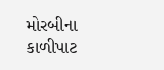મોરબીના કાળીપાટ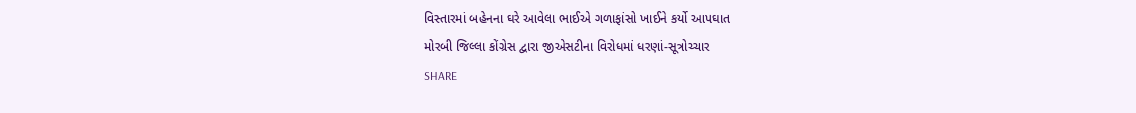વિસ્તારમાં બહેનના ઘરે આવેલા ભાઈએ ગળાફાંસો ખાઈને કર્યો આપઘાત
મોરબી જિલ્લા કોંગ્રેસ દ્વારા જીએસટીના વિરોધમાં ધરણાં-સૂત્રોચ્ચાર
SHARE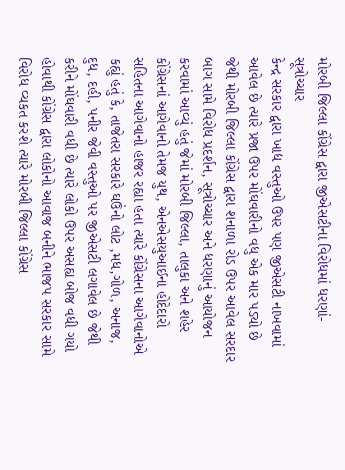મોરબી જિલ્લા કોંગ્રેસ દ્વારા જીએસટીના વિરોધમાં ધરણાં-સૂત્રોચ્ચાર
કેન્દ્ર સરકાર દ્વારા ખાદ્ય વસ્તુઓ ઉપર પણ જીએસટી નાખવામાં આવેલ છે ત્યારે પ્રજા ઉપર મોંઘવારીનો વધુ એક માર પડ્યો છે જેથી મોરબી જિલ્લા કોંગ્રેસ દ્વારા શનાળા રોડ ઉપર આવેલ સરદાર બાગ સામે વિરોધ પ્રદર્શન, સૂત્રોચ્ચાર અને ધરણાનું આયોજન કરવામાં આવ્યું હતું જેમાં મોરબી જિલ્લા, તાલુકા અને શહેર કોંગ્રેસનાં આગેવાનો તેમજ યુથ, એનએસયુઆઈના હોદેદારો સહિતના આગેવાનો હાજર રહ્યા હતા ત્યારે કોંગ્રેસના આગેવાનોએ કહ્યું હતું કે, તાજેતરા સરકારે ઘઉંનો લોટ ,મધ,ગોળ, અનાજ, દુધ, દહી, પનીર જેવી વસ્તુઓ પર જીએસટી લગાવેલ છે જેથી કરીને મોંઘવારી વધી છે ત્યારે લોકો ઉપર અસહ્ય બોજ વધી ગયો હોવાથી કોંગ્રેસ દ્વારા લોકોનો આવાજ બનીને ભાજપ સરકાર સામે વિરોધ વ્યકત કરશે ત્યારે મોરબી જિલ્લા કોંગ્રેસ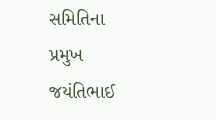સમિતિના પ્રમુખ જયંતિભાઈ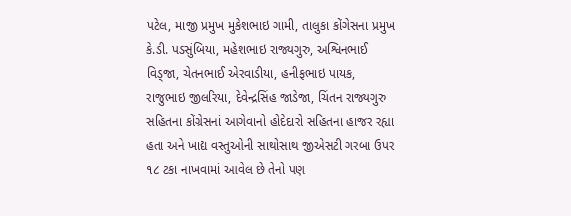પટેલ, માજી પ્રમુખ મુકેશભાઇ ગામી, તાલુકા કોંગેસના પ્રમુખ કે.ડી. પડસુંબિયા, મહેશભાઇ રાજ્યગુરુ, અશ્વિનભાઈ વિડ્જા, ચેતનભાઈ એરવાડીયા, હનીફભાઇ પાયક, રાજુભાઇ જીલરિયા, દેવેન્દ્રસિંહ જાડેજા, ચિંતન રાજ્યગુરુ સહિતના કોંગ્રેસનાં આગેવાનો હોદેદારો સહિતના હાજર રહ્યા હતા અને ખાદ્ય વસ્તુઓની સાથોસાથ જીએસટી ગરબા ઉપર ૧૮ ટકા નાખવામાં આવેલ છે તેનો પણ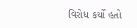વિરોધ કર્યો હતો